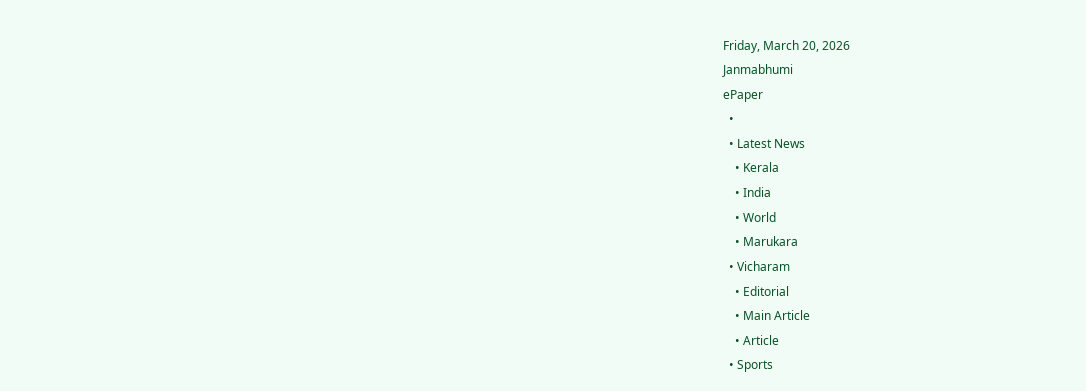Friday, March 20, 2026
Janmabhumi
ePaper
  •
  • Latest News
    • Kerala
    • India
    • World
    • Marukara
  • Vicharam
    • Editorial
    • Main Article
    • Article
  • Sports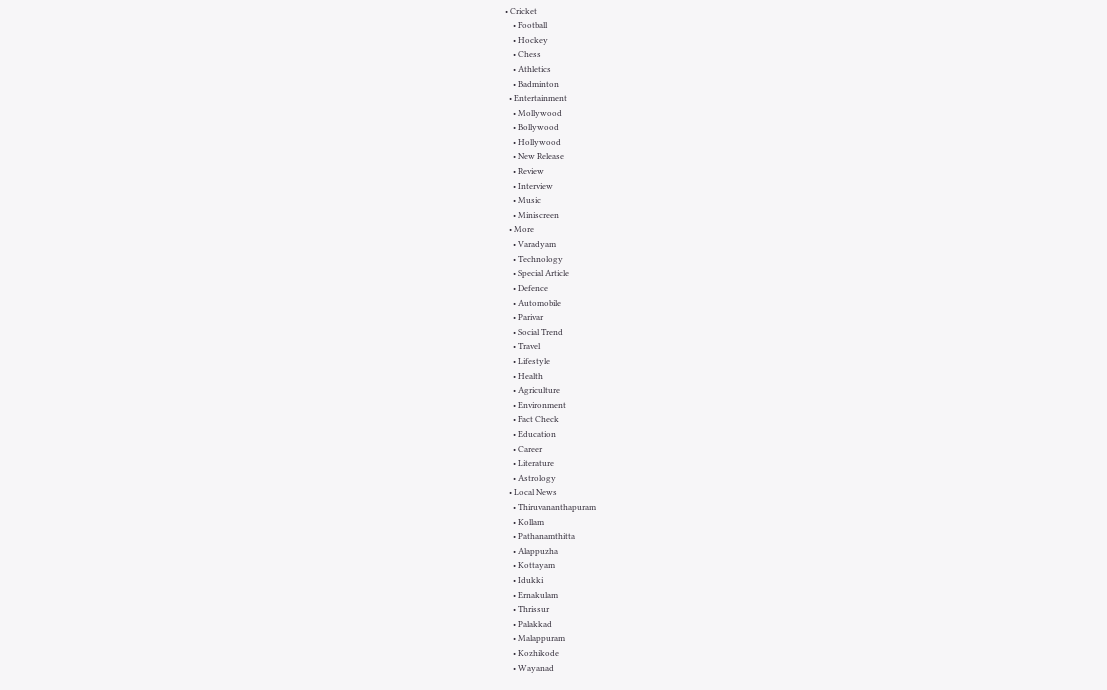• Cricket
    • Football
    • Hockey
    • Chess
    • Athletics
    • Badminton
  • Entertainment
    • Mollywood
    • Bollywood
    • Hollywood
    • New Release
    • Review
    • Interview
    • Music
    • Miniscreen
  • More
    • Varadyam
    • Technology
    • Special Article
    • Defence
    • Automobile
    • Parivar
    • Social Trend
    • Travel
    • Lifestyle
    • Health
    • Agriculture
    • Environment
    • Fact Check
    • Education
    • Career
    • Literature
    • Astrology
  • Local News
    • Thiruvananthapuram
    • Kollam
    • Pathanamthitta
    • Alappuzha
    • Kottayam
    • Idukki
    • Ernakulam
    • Thrissur
    • Palakkad
    • Malappuram
    • Kozhikode
    • Wayanad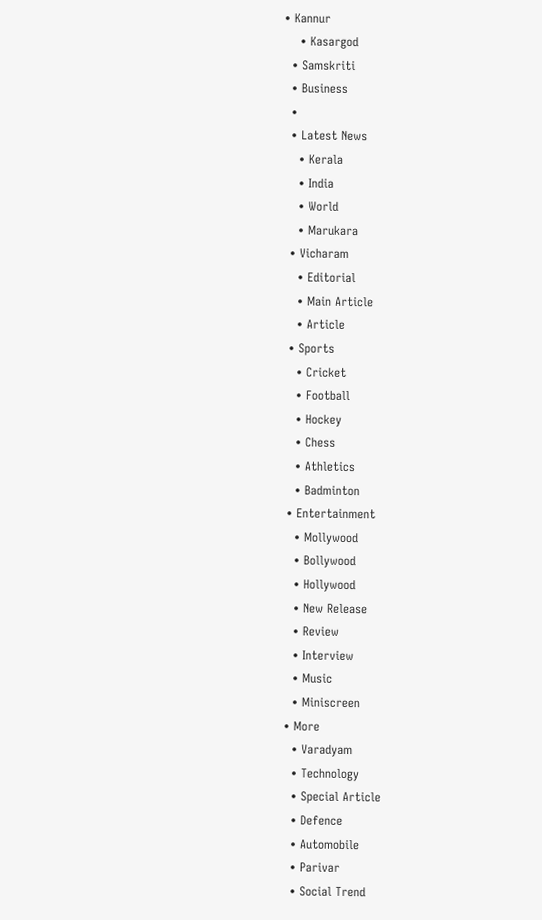• Kannur
    • Kasargod
  • Samskriti
  • Business
  •
  • Latest News
    • Kerala
    • India
    • World
    • Marukara
  • Vicharam
    • Editorial
    • Main Article
    • Article
  • Sports
    • Cricket
    • Football
    • Hockey
    • Chess
    • Athletics
    • Badminton
  • Entertainment
    • Mollywood
    • Bollywood
    • Hollywood
    • New Release
    • Review
    • Interview
    • Music
    • Miniscreen
  • More
    • Varadyam
    • Technology
    • Special Article
    • Defence
    • Automobile
    • Parivar
    • Social Trend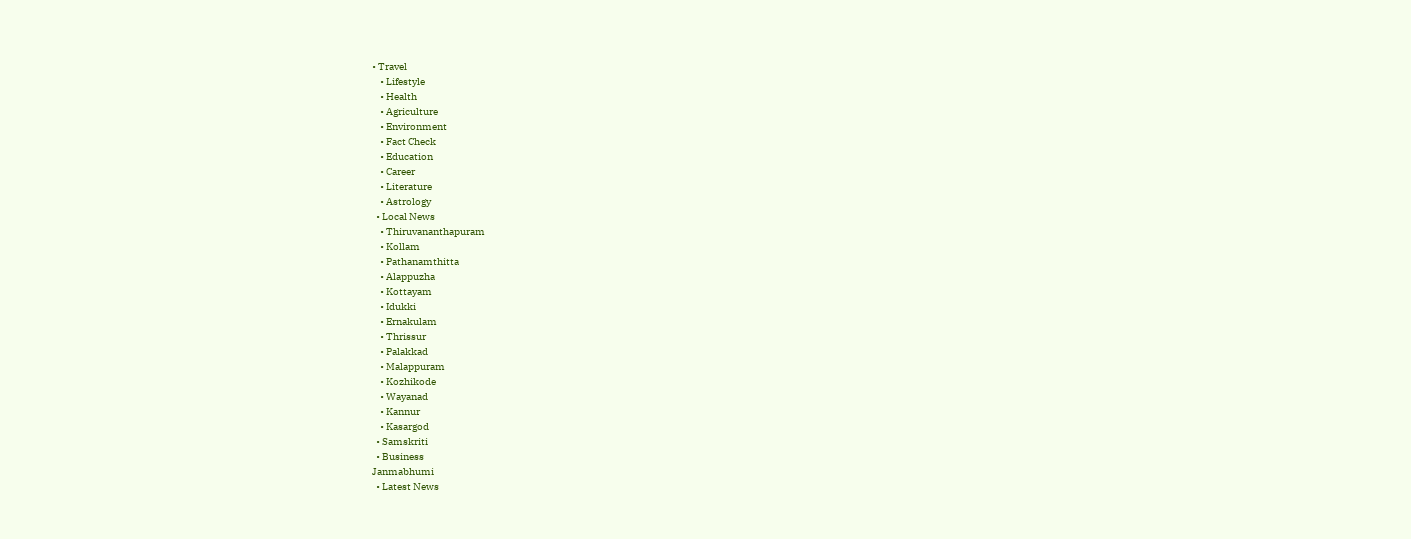• Travel
    • Lifestyle
    • Health
    • Agriculture
    • Environment
    • Fact Check
    • Education
    • Career
    • Literature
    • Astrology
  • Local News
    • Thiruvananthapuram
    • Kollam
    • Pathanamthitta
    • Alappuzha
    • Kottayam
    • Idukki
    • Ernakulam
    • Thrissur
    • Palakkad
    • Malappuram
    • Kozhikode
    • Wayanad
    • Kannur
    • Kasargod
  • Samskriti
  • Business
Janmabhumi
  • Latest News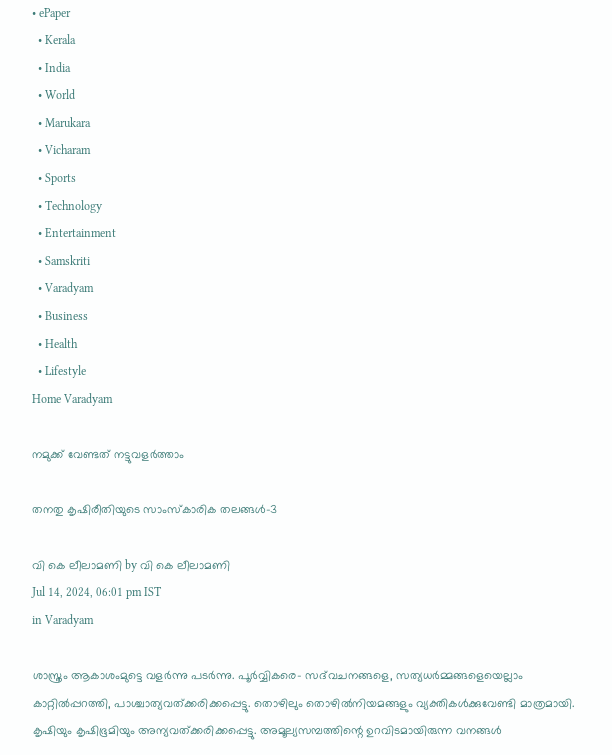• ePaper
  • Kerala
  • India
  • World
  • Marukara
  • Vicharam
  • Sports
  • Technology
  • Entertainment
  • Samskriti
  • Varadyam
  • Business
  • Health
  • Lifestyle
Home Varadyam

നമുക്ക് വേണ്ടത് നട്ടുവളര്‍ത്താം

തനതു കൃഷിരീതിയുടെ സാംസ്‌കാരിക തലങ്ങള്‍-3

വി കെ ലീലാമണി by വി കെ ലീലാമണി
Jul 14, 2024, 06:01 pm IST
in Varadyam

ശാസ്ത്രം ആകാശംമുട്ടെ വളര്‍ന്നു പടര്‍ന്നു. പൂര്‍വ്വികരെ- സദ്‌വചനങ്ങളെ, സത്യധര്‍മ്മങ്ങളെയെല്ലാം കാറ്റില്‍പ്പറത്തി, പാശ്ചാത്യവത്ക്കരിക്കപ്പെട്ടു. തൊഴിലും തൊഴില്‍നിയമങ്ങളും വ്യക്തികള്‍ക്കുവേണ്ടി മാത്രമായി. കൃഷിയും കൃഷിഭൂമിയും അന്യവത്ക്കരിക്കപ്പെട്ടു. അമൂല്യസമ്പത്തിന്റെ ഉറവിടമായിരുന്ന വനങ്ങള്‍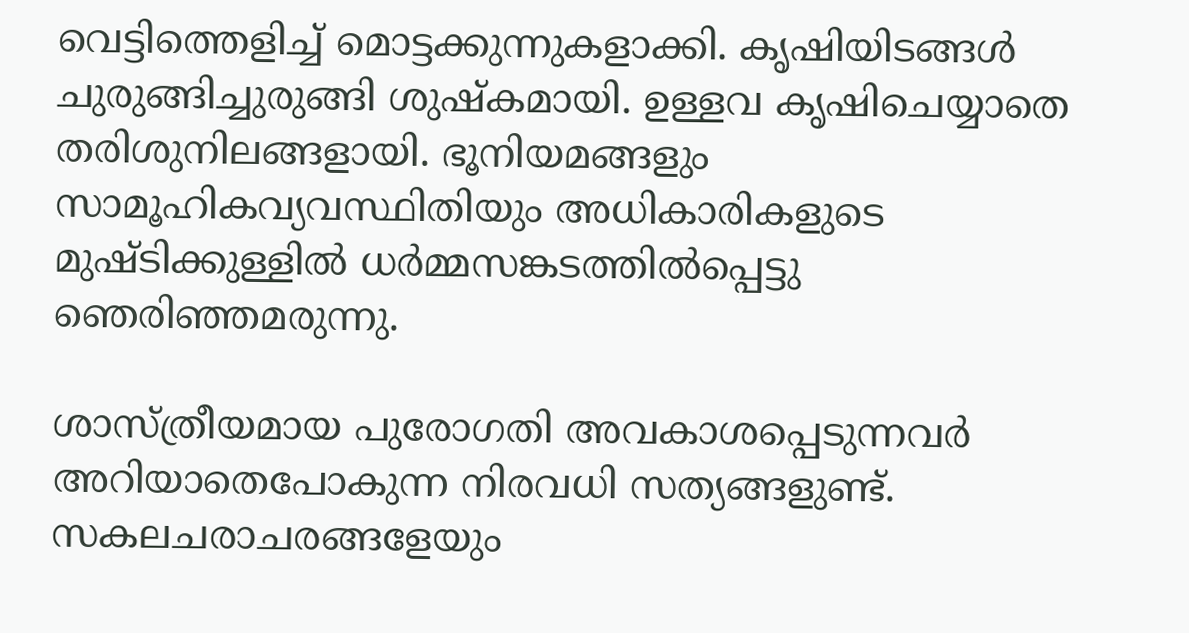വെട്ടിത്തെളിച്ച് മൊട്ടക്കുന്നുകളാക്കി. കൃഷിയിടങ്ങള്‍ ചുരുങ്ങിച്ചുരുങ്ങി ശുഷ്‌കമായി. ഉള്ളവ കൃഷിചെയ്യാതെ തരിശുനിലങ്ങളായി. ഭൂനിയമങ്ങളും സാമൂഹികവ്യവസ്ഥിതിയും അധികാരികളുടെ മുഷ്ടിക്കുള്ളില്‍ ധര്‍മ്മസങ്കടത്തില്‍പ്പെട്ടു ഞെരിഞ്ഞമരുന്നു.

ശാസ്ത്രീയമായ പുരോഗതി അവകാശപ്പെടുന്നവര്‍ അറിയാതെപോകുന്ന നിരവധി സത്യങ്ങളുണ്ട്. സകലചരാചരങ്ങളേയും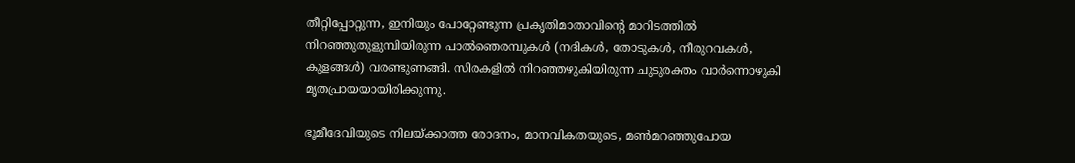തീറ്റിപ്പോറ്റുന്ന, ഇനിയും പോറ്റേണ്ടുന്ന പ്രകൃതിമാതാവിന്റെ മാറിടത്തില്‍ നിറഞ്ഞുതുളുമ്പിയിരുന്ന പാല്‍ഞെരമ്പുകള്‍ (നദികള്‍, തോടുകള്‍, നീരുറവകള്‍, കുളങ്ങള്‍) വരണ്ടുണങ്ങി. സിരകളില്‍ നിറഞ്ഞഴുകിയിരുന്ന ചുടുരക്തം വാര്‍ന്നൊഴുകി മൃതപ്രായയായിരിക്കുന്നു.

ഭൂമീദേവിയുടെ നിലയ്‌ക്കാത്ത രോദനം, മാനവികതയുടെ, മണ്‍മറഞ്ഞുപോയ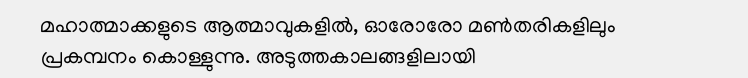മഹാത്മാക്കളുടെ ആത്മാവുകളില്‍, ഓരോരോ മണ്‍തരികളിലും പ്രകമ്പനം കൊള്ളുന്നു. അടുത്തകാലങ്ങളിലായി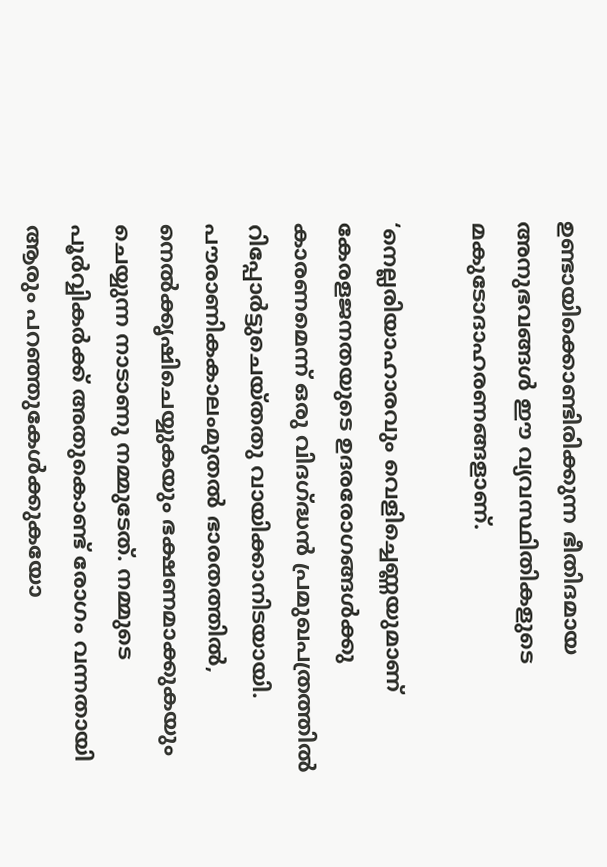ഉണ്ടായിക്കൊണ്ടിരിക്കുന്ന ഭീതിദമായ അനുഭവങ്ങള്‍ ഈ വ്യവസ്ഥിതികളുടെ മകുടോദാഹരണങ്ങളാണ്.

‘നെല്ലരിയാഹാരവും വെളിച്ചെണ്ണയുമാണ് കേരളജനതയുടെ ഉദരരോഗങ്ങള്‍ക്കു കാരണമെന്ന് ഒരു വിദഗ്‌ദ്ധന്‍ പ്രമുഖപത്രത്തില്‍ റിപ്പോര്‍ട്ടുചെയ്തതു വായിക്കാനിടയായി. പൗരാണികകാലംമുതല്‍ ഭാരതത്തില്‍, നെല്‍ക്കൃഷിചെയ്യുകയും ഭക്ഷണമാക്കുകയും ചെയ്യുന്ന നാടാണു നമ്മുടേത്. നമ്മുടെ പൂര്‍വ്വികര്‍ക്ക് അതുകൊണ്ട് രോഗം വന്നതായി ആരും പറഞ്ഞുകേള്‍ക്കുകയോ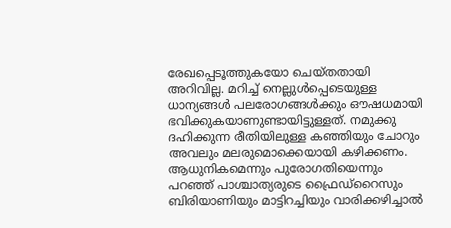രേഖപ്പെടൂത്തുകയോ ചെയ്തതായി അറിവില്ല. മറിച്ച് നെല്ലുള്‍പ്പെടെയുള്ള ധാന്യങ്ങള്‍ പലരോഗങ്ങള്‍ക്കും ഔഷധമായി ഭവിക്കുകയാണുണ്ടായിട്ടുള്ളത്. നമുക്കു ദഹിക്കുന്ന രീതിയിലുള്ള കഞ്ഞിയും ചോറും അവലും മലരുമൊക്കെയായി കഴിക്കണം. ആധുനികമെന്നും പുരോഗതിയെന്നും പറഞ്ഞ് പാശ്ചാത്യരുടെ ഫ്രൈഡ്‌റൈസും ബിരിയാണിയും മാട്ടിറച്ചിയും വാരിക്കഴിച്ചാല്‍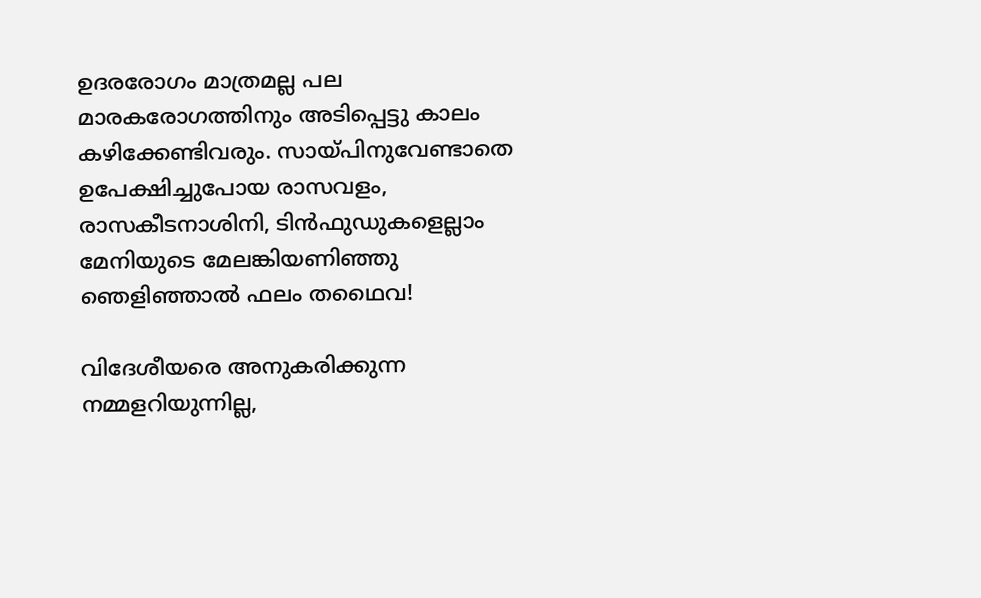ഉദരരോഗം മാത്രമല്ല പല മാരകരോഗത്തിനും അടിപ്പെട്ടു കാലം കഴിക്കേണ്ടിവരും. സായ്‌പിനുവേണ്ടാതെ ഉപേക്ഷിച്ചുപോയ രാസവളം, രാസകീടനാശിനി, ടിന്‍ഫുഡുകളെല്ലാം മേനിയുടെ മേലങ്കിയണിഞ്ഞു ഞെളിഞ്ഞാല്‍ ഫലം തഥൈവ!

വിദേശീയരെ അനുകരിക്കുന്ന നമ്മളറിയുന്നില്ല,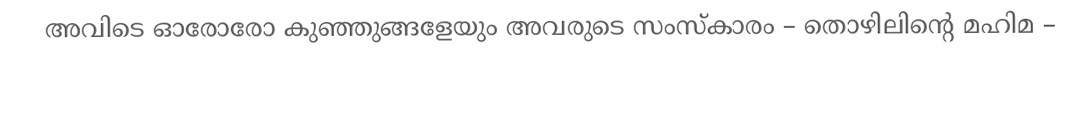അവിടെ ഓരോരോ കുഞ്ഞുങ്ങളേയും അവരുടെ സംസ്‌കാരം – തൊഴിലിന്റെ മഹിമ –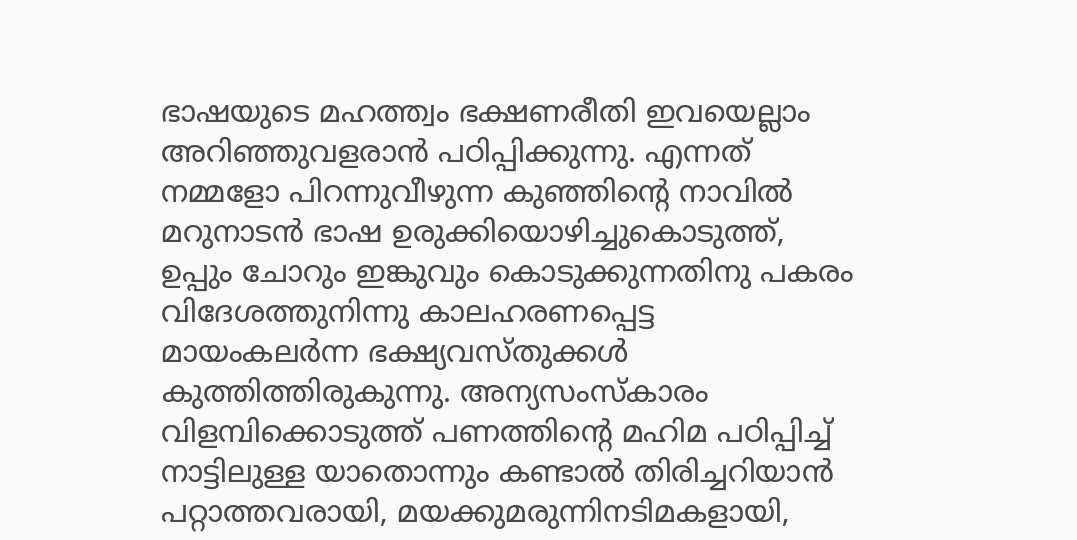ഭാഷയുടെ മഹത്ത്വം ഭക്ഷണരീതി ഇവയെല്ലാം അറിഞ്ഞുവളരാന്‍ പഠിപ്പിക്കുന്നു. എന്നത് നമ്മളോ പിറന്നുവീഴുന്ന കുഞ്ഞിന്റെ നാവില്‍ മറുനാടന്‍ ഭാഷ ഉരുക്കിയൊഴിച്ചുകൊടുത്ത്, ഉപ്പും ചോറും ഇങ്കുവും കൊടുക്കുന്നതിനു പകരം വിദേശത്തുനിന്നു കാലഹരണപ്പെട്ട മായംകലര്‍ന്ന ഭക്ഷ്യവസ്തുക്കള്‍ കുത്തിത്തിരുകുന്നു. അന്യസംസ്‌കാരം വിളമ്പിക്കൊടുത്ത് പണത്തിന്റെ മഹിമ പഠിപ്പിച്ച് നാട്ടിലുള്ള യാതൊന്നും കണ്ടാല്‍ തിരിച്ചറിയാന്‍ പറ്റാത്തവരായി, മയക്കുമരുന്നിനടിമകളായി,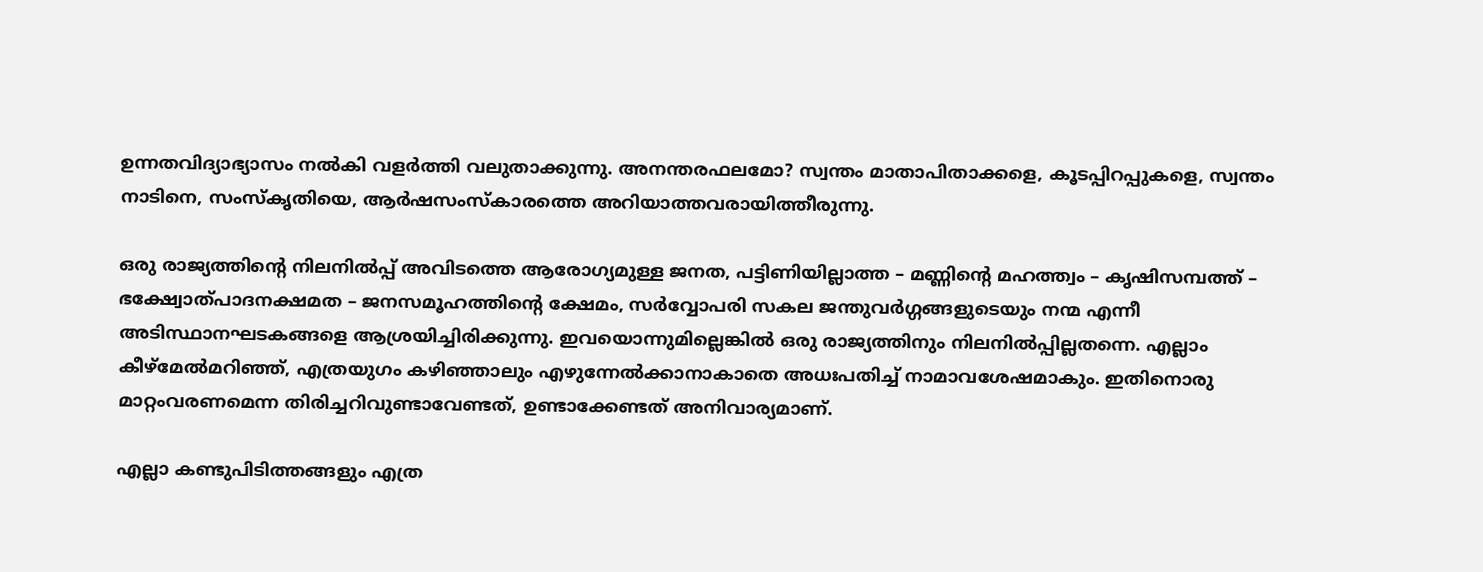ഉന്നതവിദ്യാഭ്യാസം നല്‍കി വളര്‍ത്തി വലുതാക്കുന്നു. അനന്തരഫലമോ? സ്വന്തം മാതാപിതാക്കളെ, കൂടപ്പിറപ്പുകളെ, സ്വന്തം നാടിനെ, സംസ്‌കൃതിയെ, ആര്‍ഷസംസ്‌കാരത്തെ അറിയാത്തവരായിത്തീരുന്നു.

ഒരു രാജ്യത്തിന്റെ നിലനില്‍പ്പ് അവിടത്തെ ആരോഗ്യമുള്ള ജനത, പട്ടിണിയില്ലാത്ത – മണ്ണിന്റെ മഹത്ത്വം – കൃഷിസമ്പത്ത് – ഭക്ഷ്വോത്പാദനക്ഷമത – ജനസമൂഹത്തിന്റെ ക്ഷേമം, സര്‍വ്വോപരി സകല ജന്തുവര്‍ഗ്ഗങ്ങളുടെയും നന്മ എന്നീ അടിസ്ഥാനഘടകങ്ങളെ ആശ്രയിച്ചിരിക്കുന്നു. ഇവയൊന്നുമില്ലെങ്കില്‍ ഒരു രാജ്യത്തിനും നിലനില്‍പ്പില്ലതന്നെ. എല്ലാം കീഴ്‌മേല്‍മറിഞ്ഞ്, എത്രയുഗം കഴിഞ്ഞാലും എഴുന്നേല്‍ക്കാനാകാതെ അധഃപതിച്ച് നാമാവശേഷമാകും. ഇതിനൊരു മാറ്റംവരണമെന്ന തിരിച്ചറിവുണ്ടാവേണ്ടത്, ഉണ്ടാക്കേണ്ടത് അനിവാര്യമാണ്.

എല്ലാ കണ്ടുപിടിത്തങ്ങളും എത്ര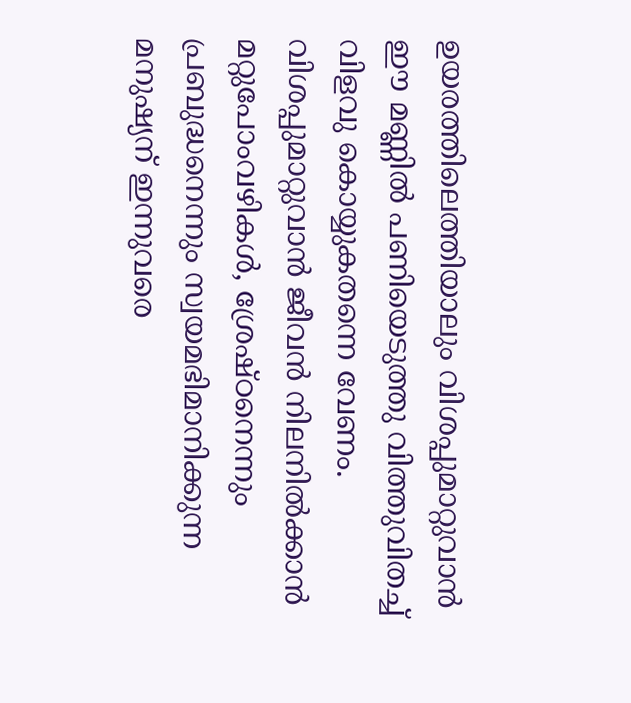ഉയരത്തിലെത്തിയാലും വിശപ്പുമാറ്റുവാന്‍ ഈ മണ്ണില്‍ പണിയെടുത്തു വിത്തുവിതച്ച് വിളവു കൊയ്യുകതന്നെ വേണം. വിശപ്പുമാറ്റുവാന്‍ ജീവന്‍ നിലനില്‍ക്കാന്‍ മറ്റുപോംവഴികള്‍, ശ്രേഷ്ഠനെന്നും പ്രബുദ്ധനെന്നും സ്വയമഭിമാനിക്കുന്ന മനുഷ്യന് ഇന്നുവരെ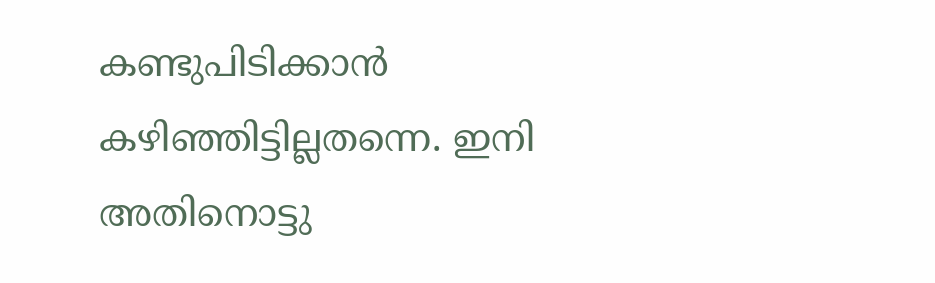കണ്ടുപിടിക്കാന്‍ കഴിഞ്ഞിട്ടില്ലതന്നെ. ഇനി അതിനൊട്ടു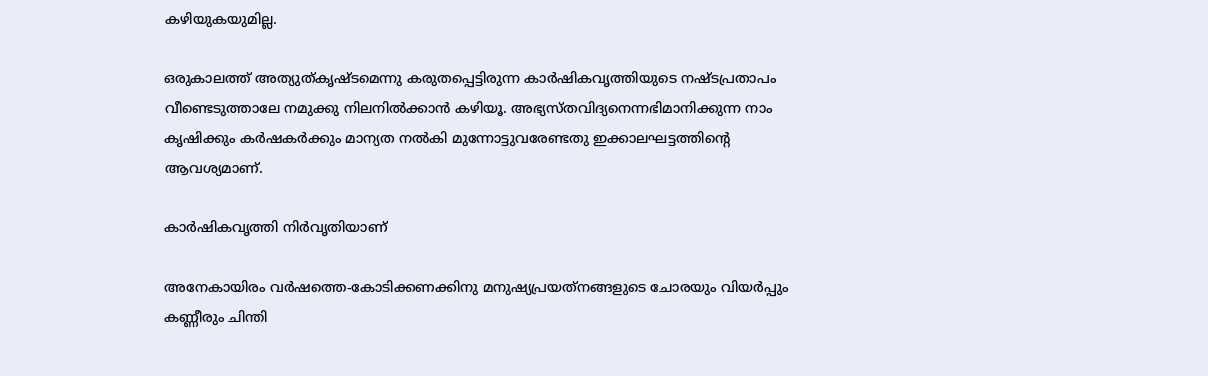കഴിയുകയുമില്ല.

ഒരുകാലത്ത് അത്യുത്കൃഷ്ടമെന്നു കരുതപ്പെട്ടിരുന്ന കാര്‍ഷികവൃത്തിയുടെ നഷ്ടപ്രതാപം വീണ്ടെടുത്താലേ നമുക്കു നിലനില്‍ക്കാന്‍ കഴിയൂ. അഭ്യസ്തവിദ്യനെന്നഭിമാനിക്കുന്ന നാം കൃഷിക്കും കര്‍ഷകര്‍ക്കും മാന്യത നല്‍കി മുന്നോട്ടുവരേണ്ടതു ഇക്കാലഘട്ടത്തിന്റെ ആവശ്യമാണ്.

കാര്‍ഷികവൃത്തി നിര്‍വൃതിയാണ്

അനേകായിരം വര്‍ഷത്തെ-കോടിക്കണക്കിനു മനുഷ്യപ്രയത്‌നങ്ങളുടെ ചോരയും വിയര്‍പ്പും കണ്ണീരും ചിന്തി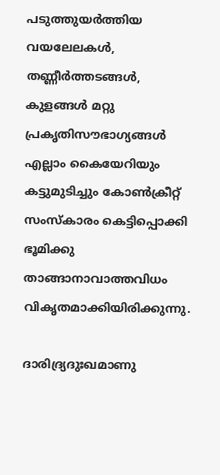പടുത്തുയര്‍ത്തിയ വയലേലകള്‍, തണ്ണീര്‍ത്തടങ്ങള്‍, കുളങ്ങള്‍ മറ്റു പ്രകൃതിസൗഭാഗ്യങ്ങള്‍ എല്ലാം കൈയേറിയും കട്ടുമുടിച്ചും കോണ്‍ക്രീറ്റ് സംസ്കാരം കെട്ടിപ്പൊക്കി ഭൂമിക്കു താങ്ങാനാവാത്തവിധം വികൃതമാക്കിയിരിക്കുന്നു.

ദാരിദ്ര്യദുഃഖമാണു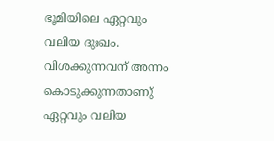ഭൂമിയിലെ ഏറ്റവും വലിയ ദുഃഖം. വിശക്കുന്നവന് അന്നം കൊടുക്കുന്നതാണു് ഏറ്റവും വലിയ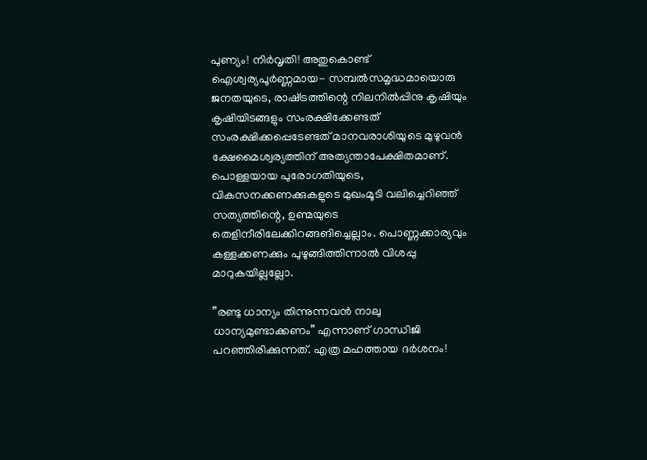പുണ്യം! നിര്‍വൃതി! അതുകൊണ്ട് ഐശ്വര്യപൂര്‍ണ്ണമായ- സമ്പല്‍സമൃദ്ധമായൊരു ജനതയുടെ, രാഷ്‌ട്രത്തിന്റെ നിലനില്‍പ്പിനു കൃഷിയും കൃഷിയിടങ്ങളും സംരക്ഷിക്കേണ്ടത് സംരക്ഷിക്കപ്പെടേണ്ടത് മാനവരാശിയുടെ മുഴുവന്‍ ക്ഷേമൈശ്വര്യത്തിന് അത്യന്താപേക്ഷിതമാണ്. പൊള്ളയായ പുരോഗതിയുടെ, വികസനക്കണക്കുകളുടെ മുഖംമൂടി വലിച്ചെറിഞ്ഞ് സത്യത്തിന്റെ, ഉണ്മയുടെ തെളിനീരിലേക്കിറങ്ങങിച്ചെല്ലാം. പൊണ്ണക്കാര്യവും കള്ളക്കണക്കും പുഴുങ്ങിത്തിന്നാല്‍ വിശപ്പു മാറുകയില്ലല്ലോ.

”രണ്ടു ധാന്യം തിന്നുന്നവന്‍ നാലു ധാന്യമുണ്ടാക്കണം” എന്നാണ് ഗാന്ധിജി പറഞ്ഞിരിക്കുന്നത്. എത്ര മഹത്തായ ദര്‍ശനം!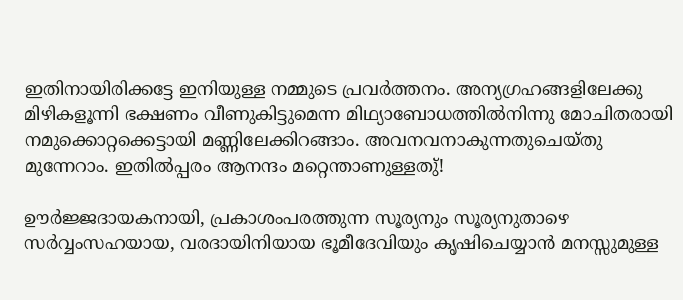ഇതിനായിരിക്കട്ടേ ഇനിയുള്ള നമ്മുടെ പ്രവര്‍ത്തനം. അന്യഗ്രഹങ്ങളിലേക്കു മിഴികളൂന്നി ഭക്ഷണം വീണുകിട്ടുമെന്ന മിഥ്യാബോധത്തില്‍നിന്നു മോചിതരായി നമുക്കൊറ്റക്കെട്ടായി മണ്ണിലേക്കിറങ്ങാം. അവനവനാകുന്നതുചെയ്തു മുന്നേറാം. ഇതില്‍പ്പരം ആനന്ദം മറ്റെന്താണുള്ളതു്!

ഊര്‍ജ്ജദായകനായി, പ്രകാശംപരത്തുന്ന സൂര്യനും സൂര്യനുതാഴെ സര്‍വ്വംസഹയായ, വരദായിനിയായ ഭൂമീദേവിയും കൃഷിചെയ്യാന്‍ മനസ്സുമുള്ള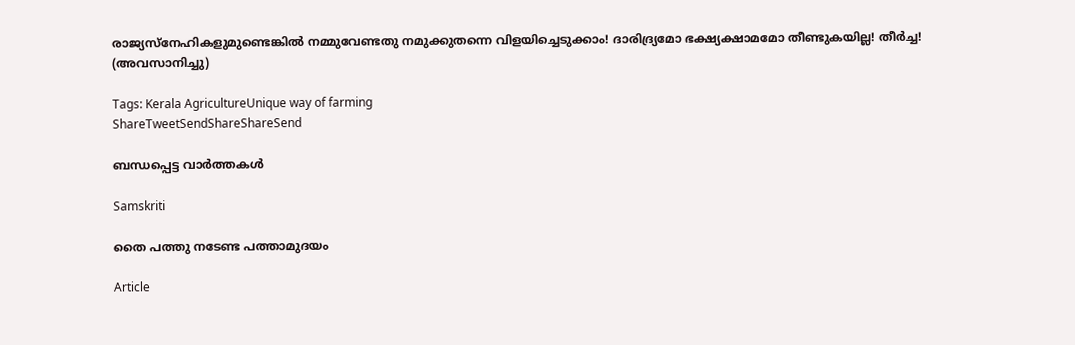രാജ്യസ്‌നേഹികളുമുണ്ടെങ്കില്‍ നമ്മുവേണ്ടതു നമുക്കുതന്നെ വിളയിച്ചെടുക്കാം! ദാരിദ്ര്യമോ ഭക്ഷ്യക്ഷാമമോ തീണ്ടുകയില്ല! തീര്‍ച്ച!
(അവസാനിച്ചു)

Tags: Kerala AgricultureUnique way of farming
ShareTweetSendShareShareSend

ബന്ധപ്പെട്ട വാര്‍ത്തകള്‍

Samskriti

തൈ പത്തു നടേണ്ട പത്താമുദയം

Article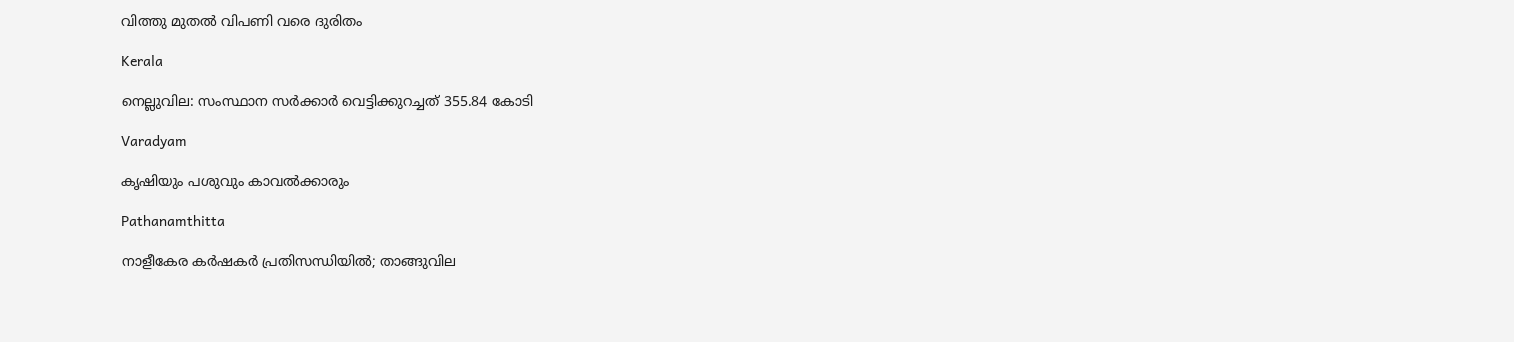വിത്തു മുതല്‍ വിപണി വരെ ദുരിതം

Kerala

നെല്ലുവില: സംസ്ഥാന സര്‍ക്കാര്‍ വെട്ടിക്കുറച്ചത് 355.84 കോടി

Varadyam

കൃഷിയും പശുവും കാവല്‍ക്കാരും

Pathanamthitta

നാളീകേര കര്‍ഷകര്‍ പ്രതിസന്ധിയില്‍; താങ്ങുവില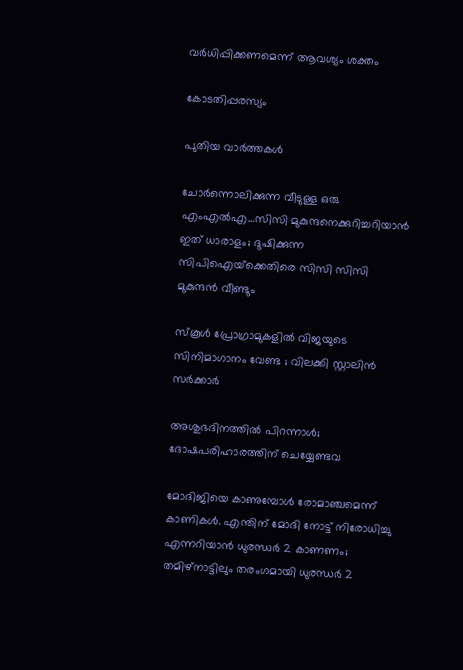വര്‍ധിപ്പിക്കണമെന്ന് ആവശ്യം ശക്തം

കോടതിപ്പരസ്യം

പുതിയ വാര്‍ത്തകള്‍

ചോര്‍ന്നൊലിക്കുന്ന വീടുള്ള ഒരു എംഎല്‍എ…സിസി മുകുന്ദനെക്കുറിച്ചറിയാന്‍ ഇത് ധാരാളം; ദുഷിക്കുന്ന സിപിഐയ്‌ക്കെതിരെ സിസി സിസി മുകുന്ദന്‍ വീണ്ടും

സ്കൂൾ പ്രോഗ്രാമുകളിൽ വിജയുടെ സിനിമാഗാനം വേണ്ട ; വിലക്കി സ്റ്റാലിൻ സർക്കാർ

അശുഭദിനത്തിൽ പിറന്നാൾ; ദോഷപരിഹാരത്തിന് ചെയ്യേണ്ടവ

മോദിജിയെ കാണുമ്പോള്‍ രോമാഞ്ചമെന്ന് കാണികള്‍. എന്തിന് മോദി നോട്ട് നിരോധിച്ചു എന്നറിയാന്‍ ധുരന്ധര്‍ 2 കാണണം; തമിഴ്നാട്ടിലും തരംഗമായി ധുരന്ധര്‍ 2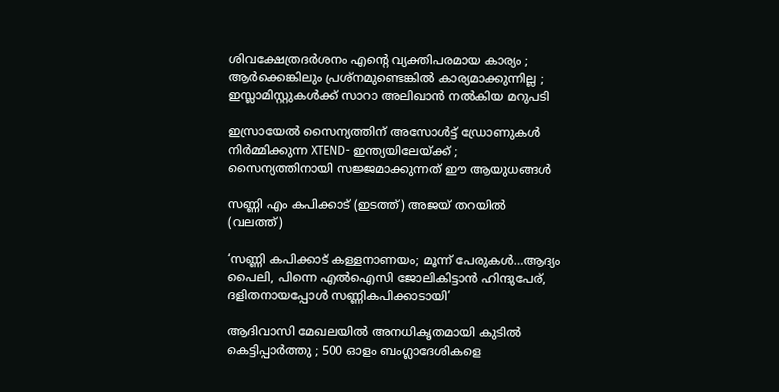ശിവക്ഷേത്രദർശനം എന്റെ വ്യക്തിപരമായ കാര്യം ; ആർക്കെങ്കിലും പ്രശ്‌നമുണ്ടെങ്കിൽ കാര്യമാക്കുന്നില്ല ; ഇസ്ലാമിസ്റ്റുകൾക്ക് സാറാ അലിഖാൻ നൽകിയ മറുപടി

ഇസ്രായേൽ സൈന്യത്തിന് അസോൾട്ട് ഡ്രോണുകൾ നിർമ്മിക്കുന്ന XTEND- ഇന്ത്യയിലേയ്‌ക്ക് ; സൈന്യത്തിനായി സജ്ജമാക്കുന്നത് ഈ ആയുധങ്ങൾ

സണ്ണി എം കപിക്കാട് (ഇടത്ത്) അജയ് തറയില്‍ (വലത്ത്)

‘സണ്ണി കപിക്കാട് കള്ളനാണയം; മൂന്ന് പേരുകള്‍…ആദ്യം പൈലി, പിന്നെ എല്‍ഐസി ജോലികിട്ടാന്‍ ഹിന്ദുപേര്, ദളിതനായപ്പോള്‍ സണ്ണികപിക്കാടായി’

ആദിവാസി മേഖലയിൽ അനധികൃതമായി കുടിൽ കെട്ടിപ്പാർത്തു ; 500 ഓളം ബംഗ്ലാദേശികളെ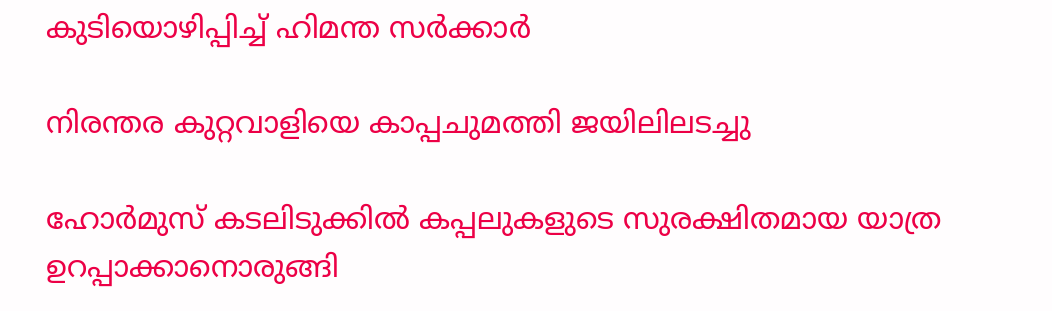കുടിയൊഴിപ്പിച്ച് ഹിമന്ത സർക്കാർ

നിരന്തര കുറ്റവാളിയെ കാപ്പചുമത്തി ജയിലിലടച്ചു

ഹോർമുസ് കടലിടുക്കിൽ കപ്പലുകളുടെ സുരക്ഷിതമായ യാത്ര ഉറപ്പാക്കാനൊരുങ്ങി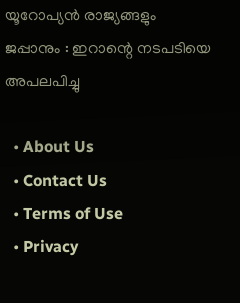യൂറോപ്യൻ രാജ്യങ്ങളും ജപ്പാനും : ഇറാന്റെ നടപടിയെ അപലപിച്ചു

  • About Us
  • Contact Us
  • Terms of Use
  • Privacy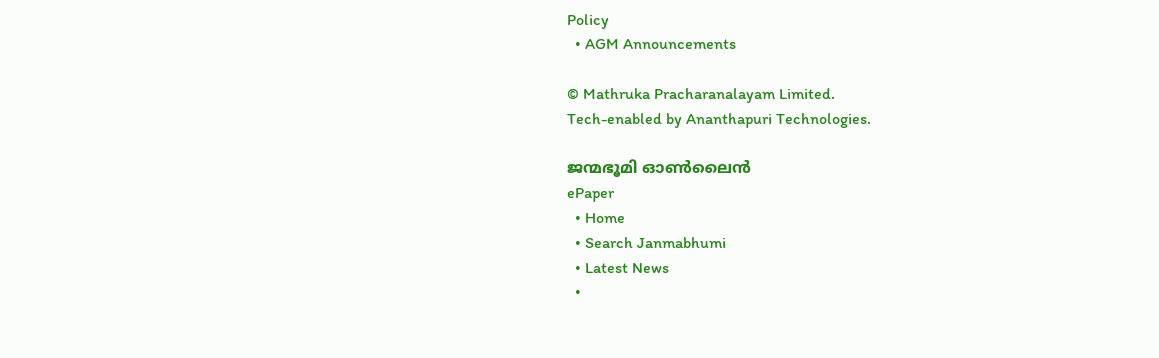Policy
  • AGM Announcements

© Mathruka Pracharanalayam Limited.
Tech-enabled by Ananthapuri Technologies.

ജന്മഭൂമി ഓണ്‍ലൈന്‍
ePaper
  • Home
  • Search Janmabhumi
  • Latest News
  •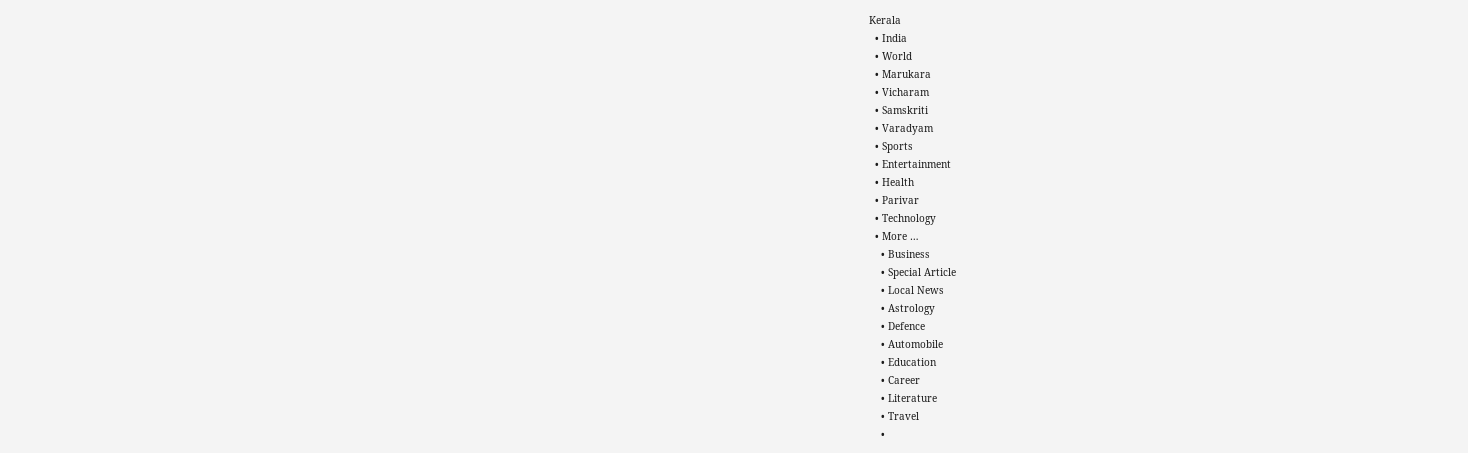Kerala
  • India
  • World
  • Marukara
  • Vicharam
  • Samskriti
  • Varadyam
  • Sports
  • Entertainment
  • Health
  • Parivar
  • Technology
  • More …
    • Business
    • Special Article
    • Local News
    • Astrology
    • Defence
    • Automobile
    • Education
    • Career
    • Literature
    • Travel
    •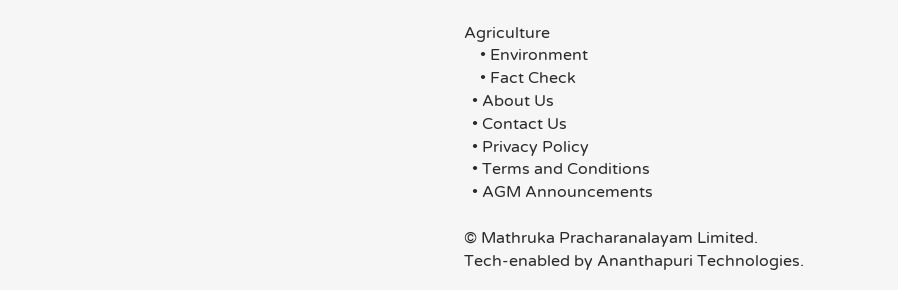Agriculture
    • Environment
    • Fact Check
  • About Us
  • Contact Us
  • Privacy Policy
  • Terms and Conditions
  • AGM Announcements

© Mathruka Pracharanalayam Limited.
Tech-enabled by Ananthapuri Technologies.